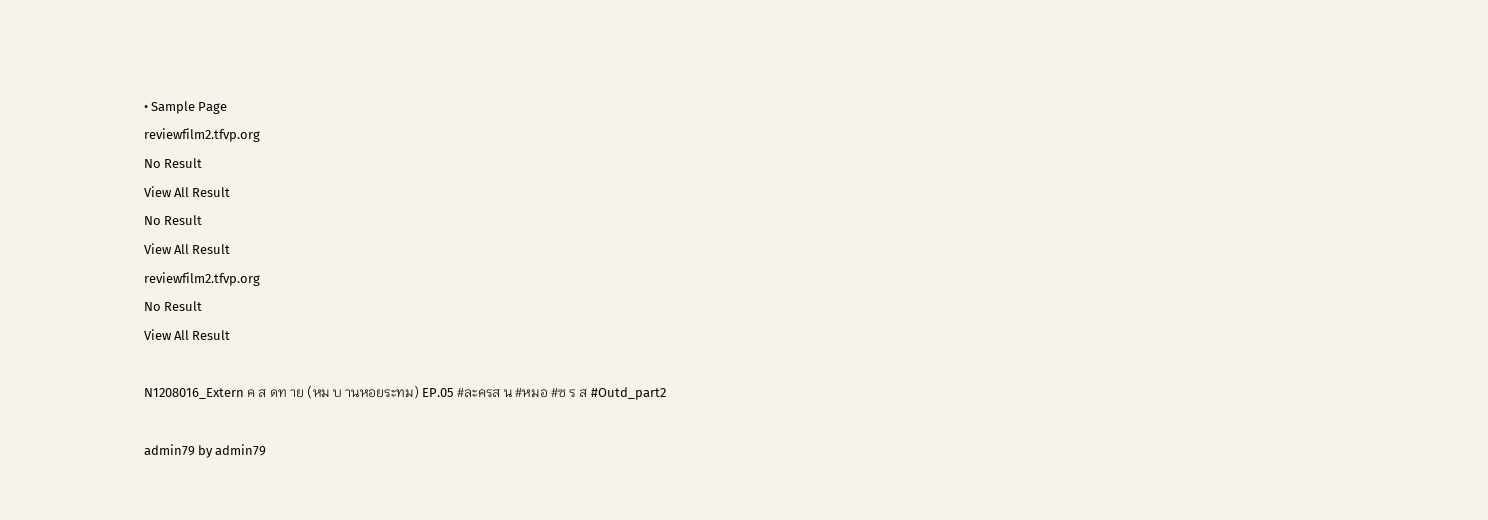• Sample Page
reviewfilm2.tfvp.org
No Result
View All Result
No Result
View All Result
reviewfilm2.tfvp.org
No Result
View All Result

N1208016_Extern ค ส ดท าย (หม บ านหอยระทม) EP.05 #ละครส น #หมอ #ซ ร ส #Outd_part2

admin79 by admin79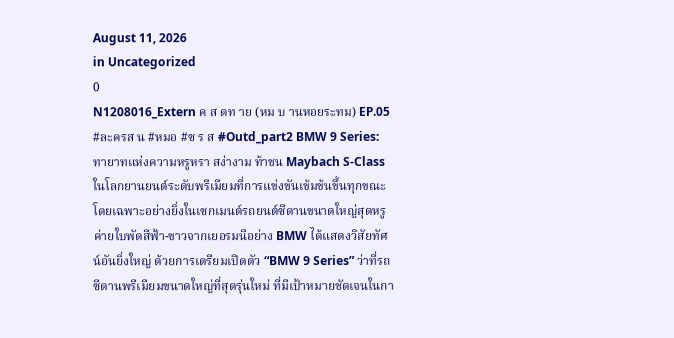August 11, 2026
in Uncategorized
0
N1208016_Extern ค ส ดท าย (หม บ านหอยระทม) EP.05 #ละครส น #หมอ #ซ ร ส #Outd_part2 BMW 9 Series: ทายาทแห่งความหรูหรา สง่างาม ท้าชน Maybach S-Class ในโลกยานยนต์ระดับพรีเมียมที่การแข่งขันเข้มข้นขึ้นทุกขณะ โดยเฉพาะอย่างยิ่งในเซกเมนต์รถยนต์ซีดานขนาดใหญ่สุดหรู ค่ายใบพัดสีฟ้า-ขาวจากเยอรมนีอย่าง BMW ได้แสดงวิสัยทัศน์อันยิ่งใหญ่ ด้วยการเตรียมเปิดตัว “BMW 9 Series” ว่าที่รถซีดานพรีเมียมขนาดใหญ่ที่สุดรุ่นใหม่ ที่มีเป้าหมายชัดเจนในกา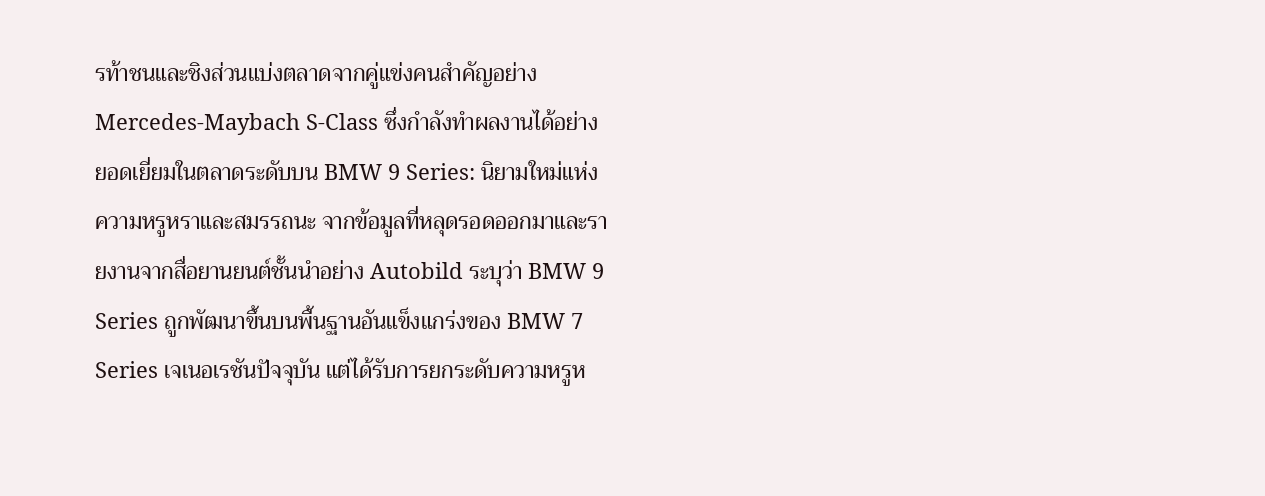รท้าชนและชิงส่วนแบ่งตลาดจากคู่แข่งคนสำคัญอย่าง Mercedes-Maybach S-Class ซึ่งกำลังทำผลงานได้อย่างยอดเยี่ยมในตลาดระดับบน BMW 9 Series: นิยามใหม่แห่งความหรูหราและสมรรถนะ จากข้อมูลที่หลุดรอดออกมาและรายงานจากสื่อยานยนต์ชั้นนำอย่าง Autobild ระบุว่า BMW 9 Series ถูกพัฒนาขึ้นบนพื้นฐานอันแข็งแกร่งของ BMW 7 Series เจเนอเรชันปัจจุบัน แต่ได้รับการยกระดับความหรูห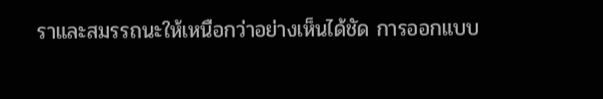ราและสมรรถนะให้เหนือกว่าอย่างเห็นได้ชัด การออกแบบ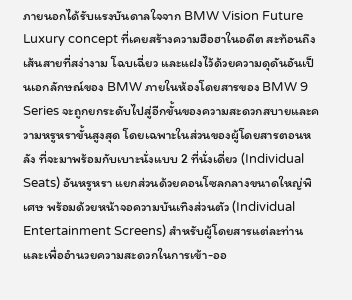ภายนอกได้รับแรงบันดาลใจจาก BMW Vision Future Luxury concept ที่เคยสร้างความฮือฮาในอดีต สะท้อนถึงเส้นสายที่สง่างาม โฉบเฉี่ยว และแฝงไว้ด้วยความดุดันอันเป็นเอกลักษณ์ของ BMW ภายในห้องโดยสารของ BMW 9 Series จะถูกยกระดับไปสู่อีกขั้นของความสะดวกสบายและความหรูหราขั้นสูงสุด โดยเฉพาะในส่วนของผู้โดยสารตอนหลัง ที่จะมาพร้อมกับเบาะนั่งแบบ 2 ที่นั่งเดี่ยว (Individual Seats) อันหรูหรา แยกส่วนด้วยคอนโซลกลางขนาดใหญ่พิเศษ พร้อมด้วยหน้าจอความบันเทิงส่วนตัว (Individual Entertainment Screens) สำหรับผู้โดยสารแต่ละท่าน และเพื่ออำนวยความสะดวกในการเข้า-ออ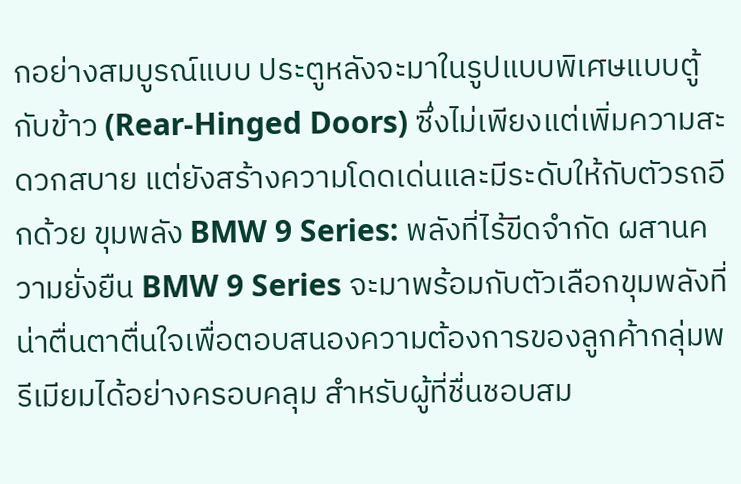กอย่างสมบูรณ์แบบ ประตูหลังจะมาในรูปแบบพิเศษแบบตู้กับข้าว (Rear-Hinged Doors) ซึ่งไม่เพียงแต่เพิ่มความสะดวกสบาย แต่ยังสร้างความโดดเด่นและมีระดับให้กับตัวรถอีกด้วย ขุมพลัง BMW 9 Series: พลังที่ไร้ขีดจำกัด ผสานความยั่งยืน BMW 9 Series จะมาพร้อมกับตัวเลือกขุมพลังที่น่าตื่นตาตื่นใจเพื่อตอบสนองความต้องการของลูกค้ากลุ่มพรีเมียมได้อย่างครอบคลุม สำหรับผู้ที่ชื่นชอบสม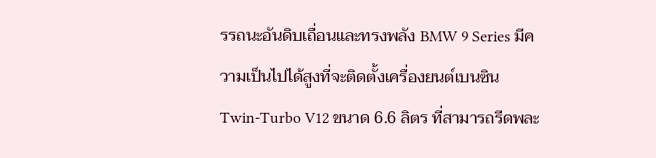รรถนะอันดิบเถื่อนและทรงพลัง BMW 9 Series มีความเป็นไปได้สูงที่จะติดตั้งเครื่องยนต์เบนซิน Twin-Turbo V12 ขนาด 6.6 ลิตร ที่สามารถรีดพละ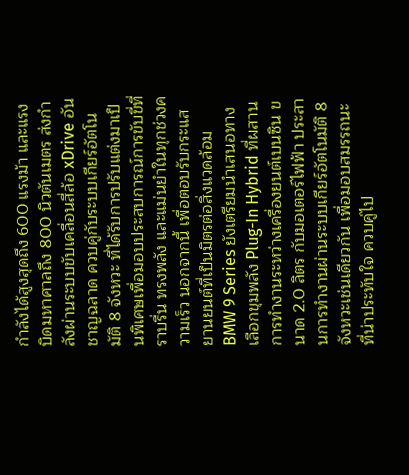กำลังได้สูงสุดถึง 600 แรงม้า และแรงบิดมหาศาลถึง 800 นิวตันเมตร ส่งกำลังผ่านระบบขับเคลื่อนสี่ล้อ xDrive อันชาญฉลาด ควบคู่กับระบบเกียร์อัตโนมัติ 8 จังหวะ ที่ได้รับการปรับแต่งมาเป็นพิเศษเพื่อมอบประสบการณ์การขับขี่ที่ราบรื่น ทรงพลัง และแม่นยำในทุกช่วงความเร็ว นอกจากนี้ เพื่อตอบรับกระแสยานยนต์ที่เป็นมิตรต่อสิ่งแวดล้อม BMW 9 Series ยังเตรียมนำเสนอทางเลือกขุมพลัง Plug-In Hybrid ที่ผสานการทำงานระหว่างเครื่องยนต์เบนซิน ขนาด 2.0 ลิตร กับมอเตอร์ไฟฟ้า ประสานการทำงานผ่านระบบเกียร์อัตโนมัติ 8 จังหวะเช่นเดียวกัน เพื่อมอบสมรรถนะที่น่าประทับใจ ควบคู่ไป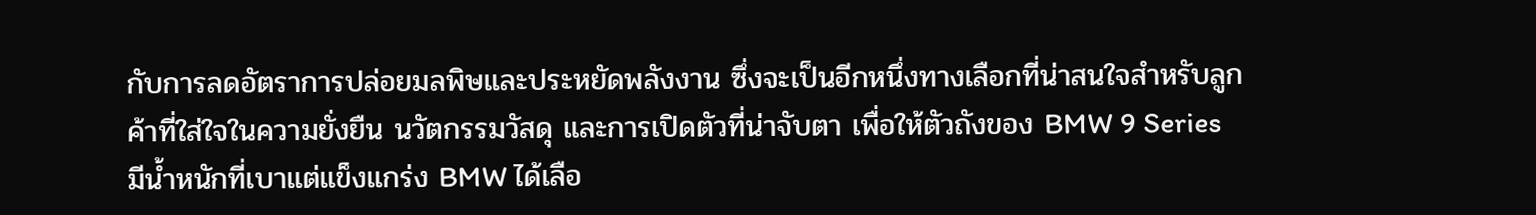กับการลดอัตราการปล่อยมลพิษและประหยัดพลังงาน ซึ่งจะเป็นอีกหนึ่งทางเลือกที่น่าสนใจสำหรับลูกค้าที่ใส่ใจในความยั่งยืน นวัตกรรมวัสดุ และการเปิดตัวที่น่าจับตา เพื่อให้ตัวถังของ BMW 9 Series มีน้ำหนักที่เบาแต่แข็งแกร่ง BMW ได้เลือ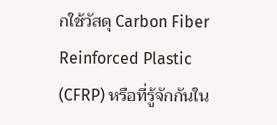กใช้วัสดุ Carbon Fiber Reinforced Plastic (CFRP) หรือที่รู้จักกันใน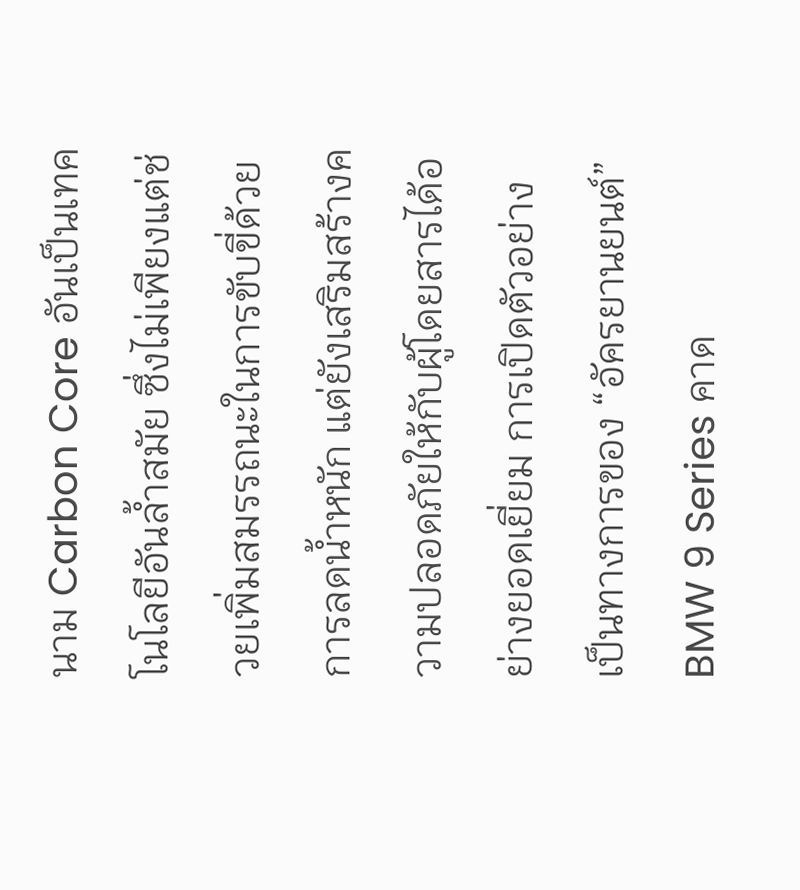นาม Carbon Core อันเป็นเทคโนโลยีอันล้ำสมัย ซึ่งไม่เพียงแต่ช่วยเพิ่มสมรรถนะในการขับขี่ด้วยการลดน้ำหนัก แต่ยังเสริมสร้างความปลอดภัยให้กับผู้โดยสารได้อย่างยอดเยี่ยม การเปิดตัวอย่างเป็นทางการของ “อัครยานยนต์” BMW 9 Series คาด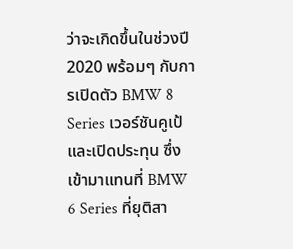ว่าจะเกิดขึ้นในช่วงปี 2020 พร้อมๆ กับการเปิดตัว BMW 8 Series เวอร์ชันคูเป้และเปิดประทุน ซึ่งเข้ามาแทนที่ BMW 6 Series ที่ยุติสา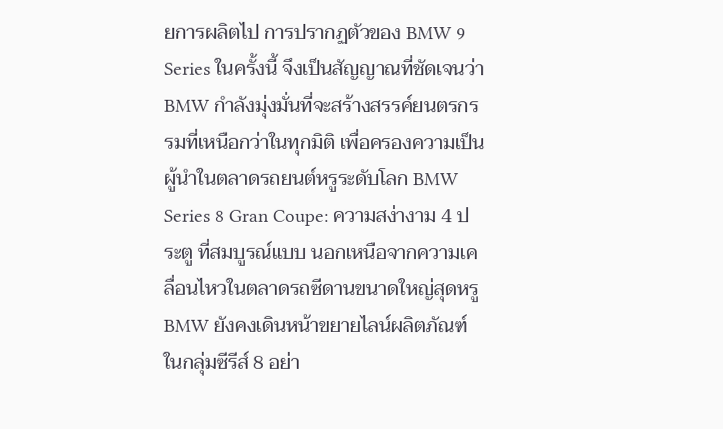ยการผลิตไป การปรากฏตัวของ BMW 9 Series ในครั้งนี้ จึงเป็นสัญญาณที่ชัดเจนว่า BMW กำลังมุ่งมั่นที่จะสร้างสรรค์ยนตรกรรมที่เหนือกว่าในทุกมิติ เพื่อครองความเป็นผู้นำในตลาดรถยนต์หรูระดับโลก BMW Series 8 Gran Coupe: ความสง่างาม 4 ประตู ที่สมบูรณ์แบบ นอกเหนือจากความเคลื่อนไหวในตลาดรถซีดานขนาดใหญ่สุดหรู BMW ยังคงเดินหน้าขยายไลน์ผลิตภัณฑ์ในกลุ่มซีรีส์ 8 อย่า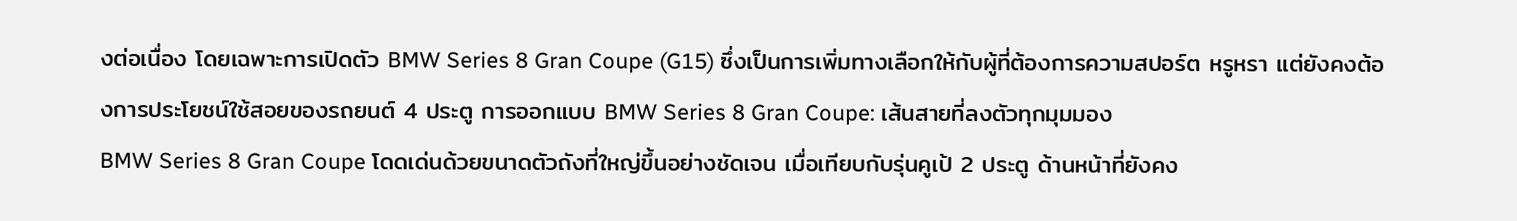งต่อเนื่อง โดยเฉพาะการเปิดตัว BMW Series 8 Gran Coupe (G15) ซึ่งเป็นการเพิ่มทางเลือกให้กับผู้ที่ต้องการความสปอร์ต หรูหรา แต่ยังคงต้องการประโยชน์ใช้สอยของรถยนต์ 4 ประตู การออกแบบ BMW Series 8 Gran Coupe: เส้นสายที่ลงตัวทุกมุมมอง
BMW Series 8 Gran Coupe โดดเด่นด้วยขนาดตัวถังที่ใหญ่ขึ้นอย่างชัดเจน เมื่อเทียบกับรุ่นคูเป้ 2 ประตู ด้านหน้าที่ยังคง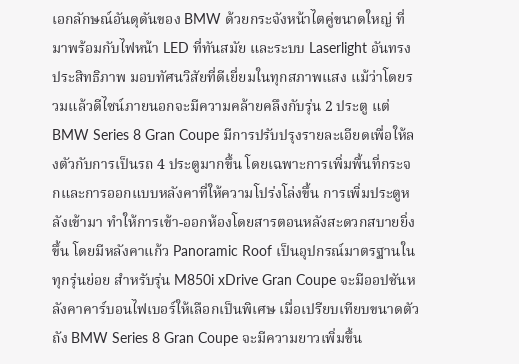เอกลักษณ์อันดุดันของ BMW ด้วยกระจังหน้าไตคู่ขนาดใหญ่ ที่มาพร้อมกับไฟหน้า LED ที่ทันสมัย และระบบ Laserlight อันทรงประสิทธิภาพ มอบทัศนวิสัยที่ดีเยี่ยมในทุกสภาพแสง แม้ว่าโดยรวมแล้วดีไซน์ภายนอกจะมีความคล้ายคลึงกับรุ่น 2 ประตู แต่ BMW Series 8 Gran Coupe มีการปรับปรุงรายละเอียดเพื่อให้ลงตัวกับการเป็นรถ 4 ประตูมากขึ้น โดยเฉพาะการเพิ่มพื้นที่กระจกและการออกแบบหลังคาที่ให้ความโปร่งโล่งขึ้น การเพิ่มประตูหลังเข้ามา ทำให้การเข้า-ออกห้องโดยสารตอนหลังสะดวกสบายยิ่งขึ้น โดยมีหลังคาแก้ว Panoramic Roof เป็นอุปกรณ์มาตรฐานในทุกรุ่นย่อย สำหรับรุ่น M850i xDrive Gran Coupe จะมีออปชันหลังคาคาร์บอนไฟเบอร์ให้เลือกเป็นพิเศษ เมื่อเปรียบเทียบขนาดตัวถัง BMW Series 8 Gran Coupe จะมีความยาวเพิ่มขึ้น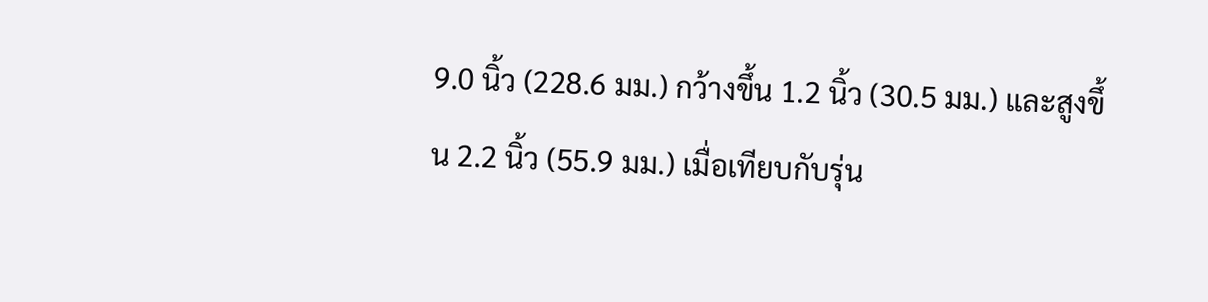9.0 นิ้ว (228.6 มม.) กว้างขึ้น 1.2 นิ้ว (30.5 มม.) และสูงขึ้น 2.2 นิ้ว (55.9 มม.) เมื่อเทียบกับรุ่น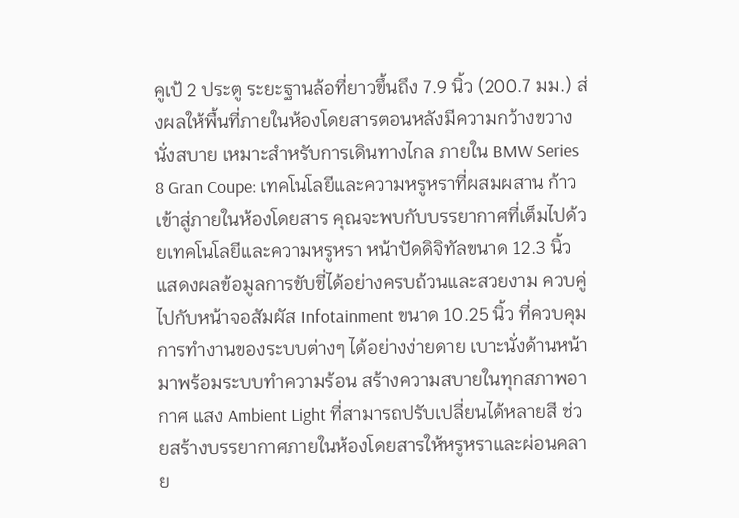คูเป้ 2 ประตู ระยะฐานล้อที่ยาวขึ้นถึง 7.9 นิ้ว (200.7 มม.) ส่งผลให้พื้นที่ภายในห้องโดยสารตอนหลังมีความกว้างขวาง นั่งสบาย เหมาะสำหรับการเดินทางไกล ภายใน BMW Series 8 Gran Coupe: เทคโนโลยีและความหรูหราที่ผสมผสาน ก้าวเข้าสู่ภายในห้องโดยสาร คุณจะพบกับบรรยากาศที่เต็มไปด้วยเทคโนโลยีและความหรูหรา หน้าปัดดิจิทัลขนาด 12.3 นิ้ว แสดงผลข้อมูลการขับขี่ได้อย่างครบถ้วนและสวยงาม ควบคู่ไปกับหน้าจอสัมผัส Infotainment ขนาด 10.25 นิ้ว ที่ควบคุมการทำงานของระบบต่างๆ ได้อย่างง่ายดาย เบาะนั่งด้านหน้ามาพร้อมระบบทำความร้อน สร้างความสบายในทุกสภาพอากาศ แสง Ambient Light ที่สามารถปรับเปลี่ยนได้หลายสี ช่วยสร้างบรรยากาศภายในห้องโดยสารให้หรูหราและผ่อนคลาย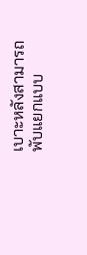เบาะหลังสามารถพับแยกแบบ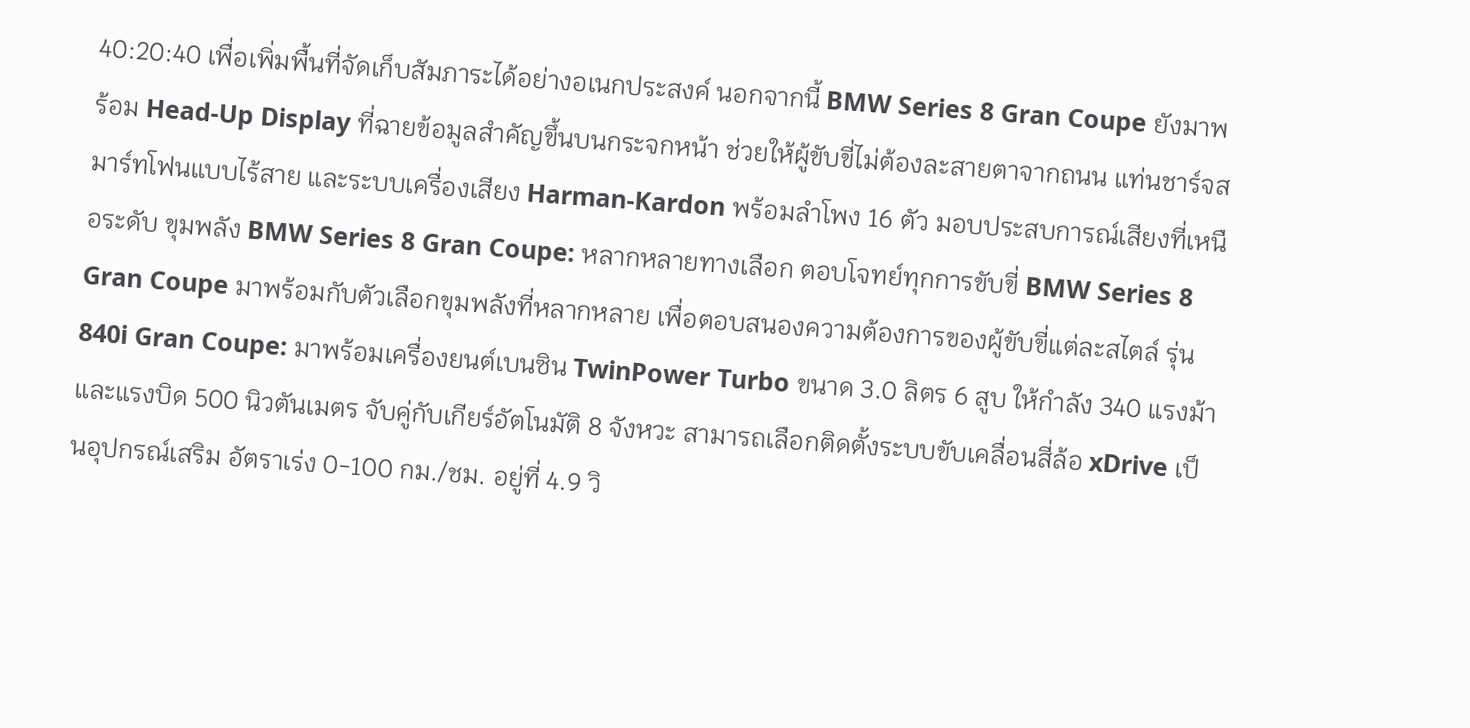40:20:40 เพื่อเพิ่มพื้นที่จัดเก็บสัมภาระได้อย่างอเนกประสงค์ นอกจากนี้ BMW Series 8 Gran Coupe ยังมาพร้อม Head-Up Display ที่ฉายข้อมูลสำคัญขึ้นบนกระจกหน้า ช่วยให้ผู้ขับขี่ไม่ต้องละสายตาจากถนน แท่นชาร์จสมาร์ทโฟนแบบไร้สาย และระบบเครื่องเสียง Harman-Kardon พร้อมลำโพง 16 ตัว มอบประสบการณ์เสียงที่เหนือระดับ ขุมพลัง BMW Series 8 Gran Coupe: หลากหลายทางเลือก ตอบโจทย์ทุกการขับขี่ BMW Series 8 Gran Coupe มาพร้อมกับตัวเลือกขุมพลังที่หลากหลาย เพื่อตอบสนองความต้องการของผู้ขับขี่แต่ละสไตล์ รุ่น 840i Gran Coupe: มาพร้อมเครื่องยนต์เบนซิน TwinPower Turbo ขนาด 3.0 ลิตร 6 สูบ ให้กำลัง 340 แรงม้า และแรงบิด 500 นิวตันเมตร จับคู่กับเกียร์อัตโนมัติ 8 จังหวะ สามารถเลือกติดตั้งระบบขับเคลื่อนสี่ล้อ xDrive เป็นอุปกรณ์เสริม อัตราเร่ง 0-100 กม./ชม. อยู่ที่ 4.9 วิ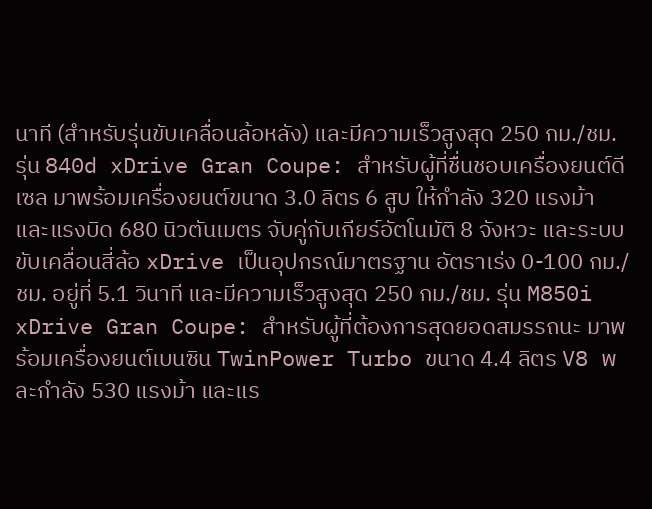นาที (สำหรับรุ่นขับเคลื่อนล้อหลัง) และมีความเร็วสูงสุด 250 กม./ชม. รุ่น 840d xDrive Gran Coupe: สำหรับผู้ที่ชื่นชอบเครื่องยนต์ดีเซล มาพร้อมเครื่องยนต์ขนาด 3.0 ลิตร 6 สูบ ให้กำลัง 320 แรงม้า และแรงบิด 680 นิวตันเมตร จับคู่กับเกียร์อัตโนมัติ 8 จังหวะ และระบบขับเคลื่อนสี่ล้อ xDrive เป็นอุปกรณ์มาตรฐาน อัตราเร่ง 0-100 กม./ชม. อยู่ที่ 5.1 วินาที และมีความเร็วสูงสุด 250 กม./ชม. รุ่น M850i xDrive Gran Coupe: สำหรับผู้ที่ต้องการสุดยอดสมรรถนะ มาพร้อมเครื่องยนต์เบนซิน TwinPower Turbo ขนาด 4.4 ลิตร V8 พละกำลัง 530 แรงม้า และแร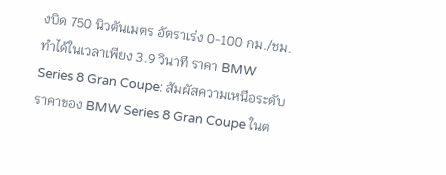งบิด 750 นิวตันเมตร อัตราเร่ง 0-100 กม./ชม. ทำได้ในเวลาเพียง 3.9 วินาที ราคา BMW Series 8 Gran Coupe: สัมผัสความเหนือระดับ ราคาของ BMW Series 8 Gran Coupe ในต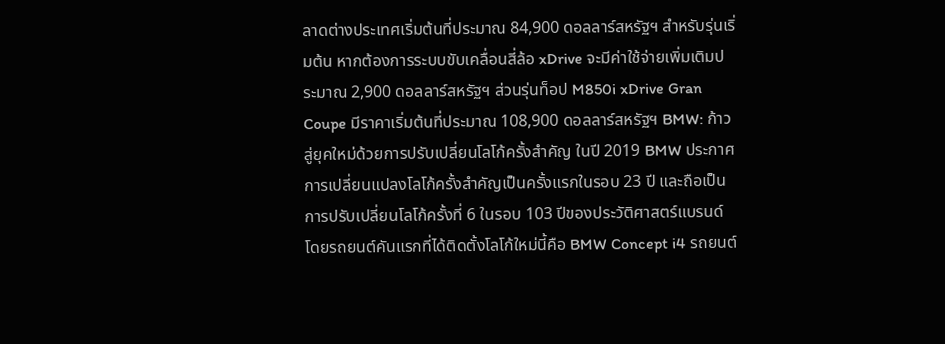ลาดต่างประเทศเริ่มต้นที่ประมาณ 84,900 ดอลลาร์สหรัฐฯ สำหรับรุ่นเริ่มต้น หากต้องการระบบขับเคลื่อนสี่ล้อ xDrive จะมีค่าใช้จ่ายเพิ่มเติมประมาณ 2,900 ดอลลาร์สหรัฐฯ ส่วนรุ่นท็อป M850i xDrive Gran Coupe มีราคาเริ่มต้นที่ประมาณ 108,900 ดอลลาร์สหรัฐฯ BMW: ก้าวสู่ยุคใหม่ด้วยการปรับเปลี่ยนโลโก้ครั้งสำคัญ ในปี 2019 BMW ประกาศการเปลี่ยนแปลงโลโก้ครั้งสำคัญเป็นครั้งแรกในรอบ 23 ปี และถือเป็นการปรับเปลี่ยนโลโก้ครั้งที่ 6 ในรอบ 103 ปีของประวัติศาสตร์แบรนด์ โดยรถยนต์คันแรกที่ได้ติดตั้งโลโก้ใหม่นี้คือ BMW Concept i4 รถยนต์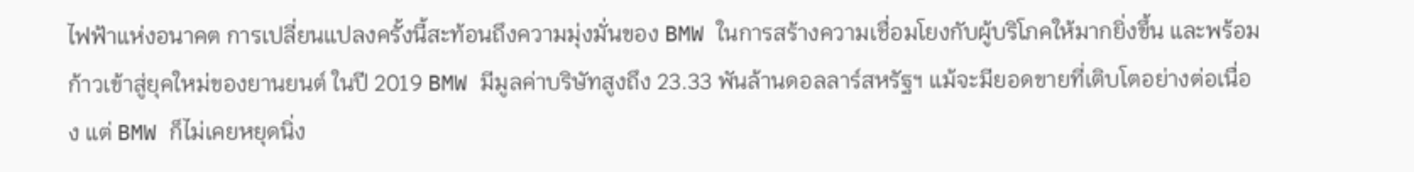ไฟฟ้าแห่งอนาคต การเปลี่ยนแปลงครั้งนี้สะท้อนถึงความมุ่งมั่นของ BMW ในการสร้างความเชื่อมโยงกับผู้บริโภคให้มากยิ่งขึ้น และพร้อมก้าวเข้าสู่ยุคใหม่ของยานยนต์ ในปี 2019 BMW มีมูลค่าบริษัทสูงถึง 23.33 พันล้านดอลลาร์สหรัฐฯ แม้จะมียอดขายที่เติบโตอย่างต่อเนื่อง แต่ BMW ก็ไม่เคยหยุดนิ่ง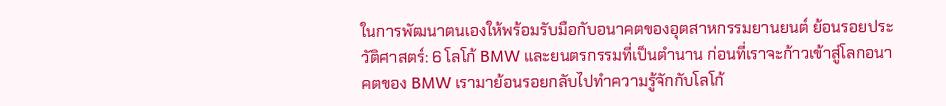ในการพัฒนาตนเองให้พร้อมรับมือกับอนาคตของอุตสาหกรรมยานยนต์ ย้อนรอยประวัติศาสตร์: 6 โลโก้ BMW และยนตรกรรมที่เป็นตำนาน ก่อนที่เราจะก้าวเข้าสู่โลกอนาคตของ BMW เรามาย้อนรอยกลับไปทำความรู้จักกับโลโก้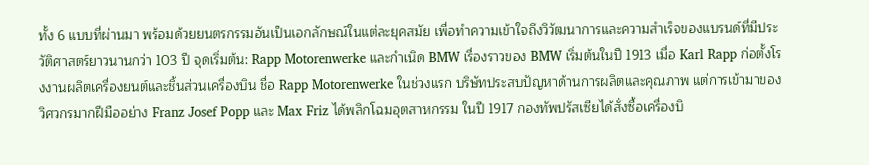ทั้ง 6 แบบที่ผ่านมา พร้อมด้วยยนตรกรรมอันเป็นเอกลักษณ์ในแต่ละยุคสมัย เพื่อทำความเข้าใจถึงวิวัฒนาการและความสำเร็จของแบรนด์ที่มีประวัติศาสตร์ยาวนานกว่า 103 ปี จุดเริ่มต้น: Rapp Motorenwerke และกำเนิด BMW เรื่องราวของ BMW เริ่มต้นในปี 1913 เมื่อ Karl Rapp ก่อตั้งโรงงานผลิตเครื่องยนต์และชิ้นส่วนเครื่องบิน ชื่อ Rapp Motorenwerke ในช่วงแรก บริษัทประสบปัญหาด้านการผลิตและคุณภาพ แต่การเข้ามาของวิศวกรมากฝีมืออย่าง Franz Josef Popp และ Max Friz ได้พลิกโฉมอุตสาหกรรม ในปี 1917 กองทัพปรัสเซียได้สั่งซื้อเครื่องบิ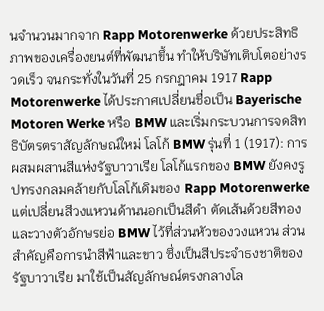นจำนวนมากจาก Rapp Motorenwerke ด้วยประสิทธิภาพของเครื่องยนต์ที่พัฒนาขึ้น ทำให้บริษัทเติบโตอย่างรวดเร็ว จนกระทั่งในวันที่ 25 กรกฎาคม 1917 Rapp Motorenwerke ได้ประกาศเปลี่ยนชื่อเป็น Bayerische Motoren Werke หรือ BMW และเริ่มกระบวนการจดสิทธิบัตรตราสัญลักษณ์ใหม่ โลโก้ BMW รุ่นที่ 1 (1917): การผสมผสานสีแห่งรัฐบาวาเรีย โลโก้แรกของ BMW ยังคงรูปทรงกลมคล้ายกับโลโก้เดิมของ Rapp Motorenwerke แต่เปลี่ยนสีวงแหวนด้านนอกเป็นสีดำ ตัดเส้นด้วยสีทอง และวางตัวอักษรย่อ BMW ไว้ที่ส่วนหัวของวงแหวน ส่วนสำคัญคือการนำสีฟ้าและขาว ซึ่งเป็นสีประจำธงชาติของรัฐบาวาเรีย มาใช้เป็นสัญลักษณ์ตรงกลางโล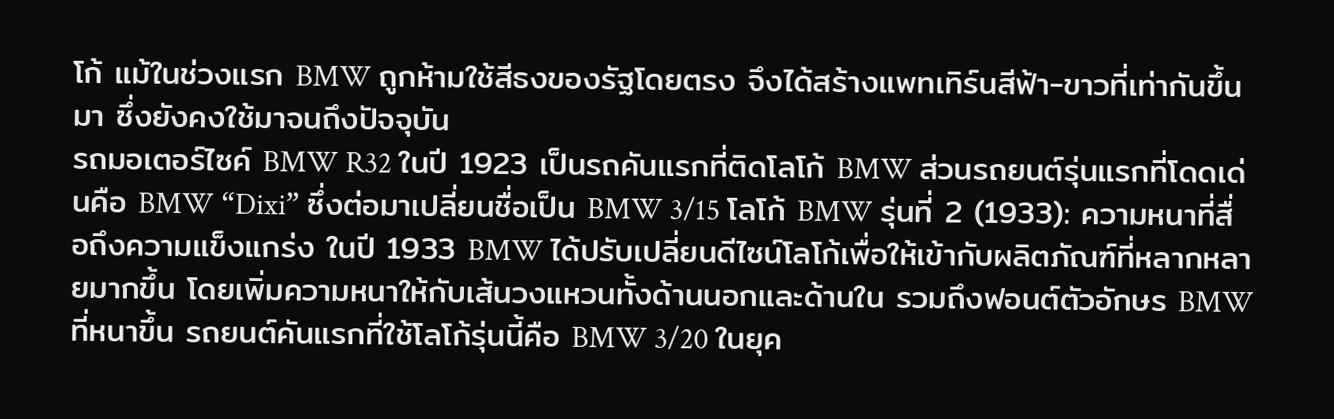โก้ แม้ในช่วงแรก BMW ถูกห้ามใช้สีธงของรัฐโดยตรง จึงได้สร้างแพทเทิร์นสีฟ้า-ขาวที่เท่ากันขึ้นมา ซึ่งยังคงใช้มาจนถึงปัจจุบัน
รถมอเตอร์ไซค์ BMW R32 ในปี 1923 เป็นรถคันแรกที่ติดโลโก้ BMW ส่วนรถยนต์รุ่นแรกที่โดดเด่นคือ BMW “Dixi” ซึ่งต่อมาเปลี่ยนชื่อเป็น BMW 3/15 โลโก้ BMW รุ่นที่ 2 (1933): ความหนาที่สื่อถึงความแข็งแกร่ง ในปี 1933 BMW ได้ปรับเปลี่ยนดีไซน์โลโก้เพื่อให้เข้ากับผลิตภัณฑ์ที่หลากหลายมากขึ้น โดยเพิ่มความหนาให้กับเส้นวงแหวนทั้งด้านนอกและด้านใน รวมถึงฟอนต์ตัวอักษร BMW ที่หนาขึ้น รถยนต์คันแรกที่ใช้โลโก้รุ่นนี้คือ BMW 3/20 ในยุค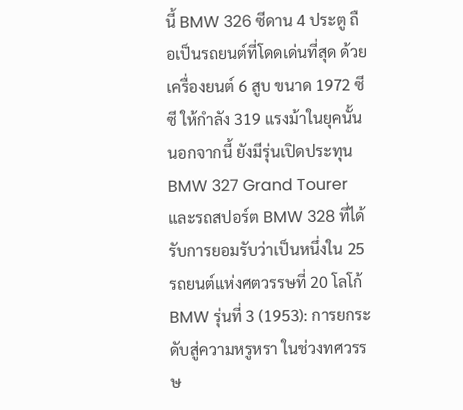นี้ BMW 326 ซีดาน 4 ประตู ถือเป็นรถยนต์ที่โดดเด่นที่สุด ด้วยเครื่องยนต์ 6 สูบ ขนาด 1972 ซีซี ให้กำลัง 319 แรงม้าในยุคนั้น นอกจากนี้ ยังมีรุ่นเปิดประทุน BMW 327 Grand Tourer และรถสปอร์ต BMW 328 ที่ได้รับการยอมรับว่าเป็นหนึ่งใน 25 รถยนต์แห่งศตวรรษที่ 20 โลโก้ BMW รุ่นที่ 3 (1953): การยกระดับสู่ความหรูหรา ในช่วงทศวรรษ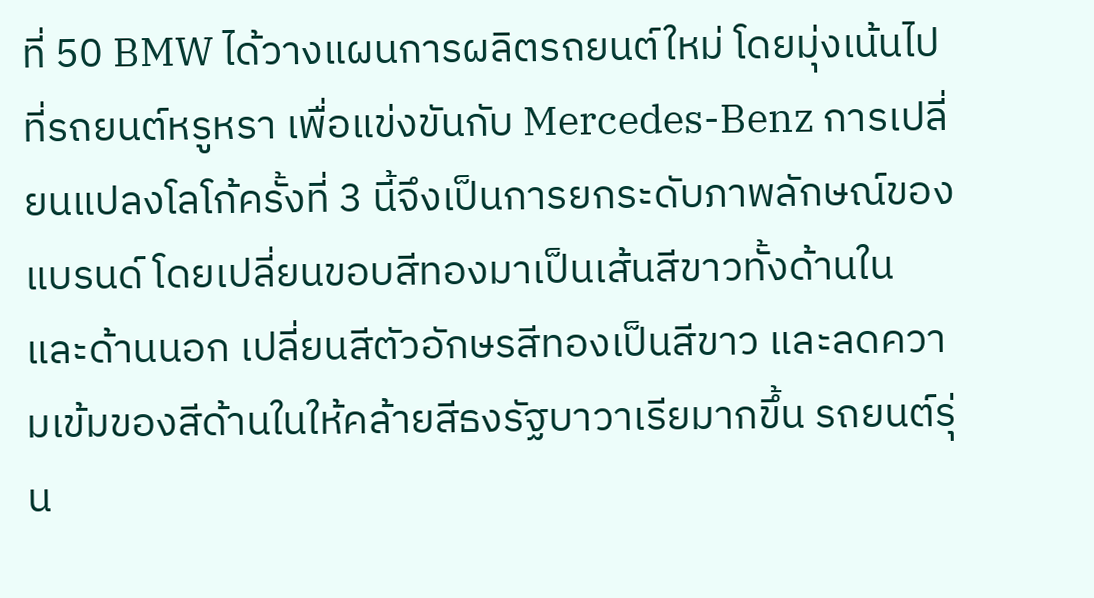ที่ 50 BMW ได้วางแผนการผลิตรถยนต์ใหม่ โดยมุ่งเน้นไปที่รถยนต์หรูหรา เพื่อแข่งขันกับ Mercedes-Benz การเปลี่ยนแปลงโลโก้ครั้งที่ 3 นี้จึงเป็นการยกระดับภาพลักษณ์ของแบรนด์ โดยเปลี่ยนขอบสีทองมาเป็นเส้นสีขาวทั้งด้านในและด้านนอก เปลี่ยนสีตัวอักษรสีทองเป็นสีขาว และลดความเข้มของสีด้านในให้คล้ายสีธงรัฐบาวาเรียมากขึ้น รถยนต์รุ่น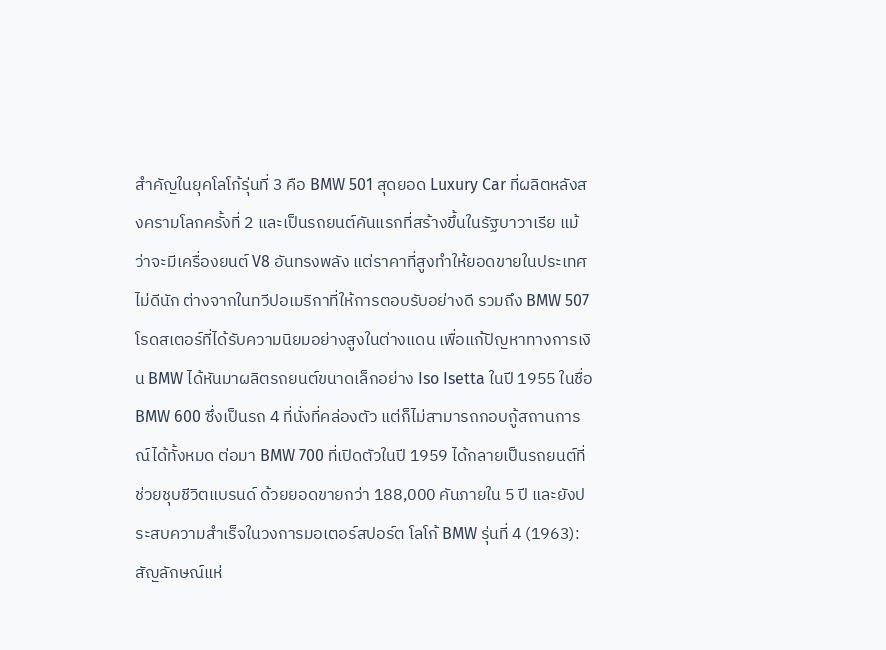สำคัญในยุคโลโก้รุ่นที่ 3 คือ BMW 501 สุดยอด Luxury Car ที่ผลิตหลังสงครามโลกครั้งที่ 2 และเป็นรถยนต์คันแรกที่สร้างขึ้นในรัฐบาวาเรีย แม้ว่าจะมีเครื่องยนต์ V8 อันทรงพลัง แต่ราคาที่สูงทำให้ยอดขายในประเทศไม่ดีนัก ต่างจากในทวีปอเมริกาที่ให้การตอบรับอย่างดี รวมถึง BMW 507 โรดสเตอร์ที่ได้รับความนิยมอย่างสูงในต่างแดน เพื่อแก้ปัญหาทางการเงิน BMW ได้หันมาผลิตรถยนต์ขนาดเล็กอย่าง Iso Isetta ในปี 1955 ในชื่อ BMW 600 ซึ่งเป็นรถ 4 ที่นั่งที่คล่องตัว แต่ก็ไม่สามารถกอบกู้สถานการณ์ได้ทั้งหมด ต่อมา BMW 700 ที่เปิดตัวในปี 1959 ได้กลายเป็นรถยนต์ที่ช่วยชุบชีวิตแบรนด์ ด้วยยอดขายกว่า 188,000 คันภายใน 5 ปี และยังประสบความสำเร็จในวงการมอเตอร์สปอร์ต โลโก้ BMW รุ่นที่ 4 (1963): สัญลักษณ์แห่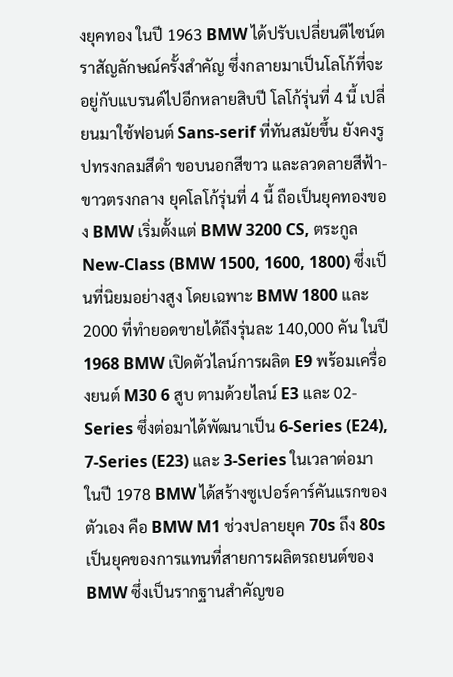งยุคทอง ในปี 1963 BMW ได้ปรับเปลี่ยนดีไซน์ตราสัญลักษณ์ครั้งสำคัญ ซึ่งกลายมาเป็นโลโก้ที่จะอยู่กับแบรนด์ไปอีกหลายสิบปี โลโก้รุ่นที่ 4 นี้ เปลี่ยนมาใช้ฟอนต์ Sans-serif ที่ทันสมัยขึ้น ยังคงรูปทรงกลมสีดำ ขอบนอกสีขาว และลวดลายสีฟ้า-ขาวตรงกลาง ยุคโลโก้รุ่นที่ 4 นี้ ถือเป็นยุคทองของ BMW เริ่มตั้งแต่ BMW 3200 CS, ตระกูล New-Class (BMW 1500, 1600, 1800) ซึ่งเป็นที่นิยมอย่างสูง โดยเฉพาะ BMW 1800 และ 2000 ที่ทำยอดขายได้ถึงรุ่นละ 140,000 คัน ในปี 1968 BMW เปิดตัวไลน์การผลิต E9 พร้อมเครื่องยนต์ M30 6 สูบ ตามด้วยไลน์ E3 และ 02-Series ซึ่งต่อมาได้พัฒนาเป็น 6-Series (E24), 7-Series (E23) และ 3-Series ในเวลาต่อมา ในปี 1978 BMW ได้สร้างซูเปอร์คาร์คันแรกของตัวเอง คือ BMW M1 ช่วงปลายยุค 70s ถึง 80s เป็นยุคของการแทนที่สายการผลิตรถยนต์ของ BMW ซึ่งเป็นรากฐานสำคัญขอ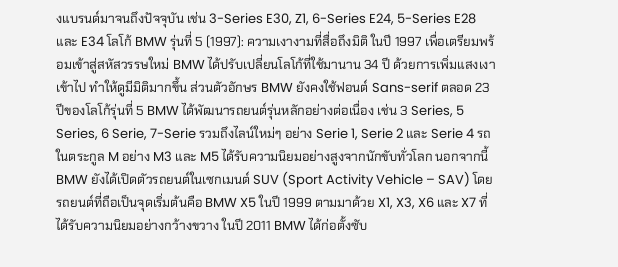งแบรนด์มาจนถึงปัจจุบัน เช่น 3-Series E30, Z1, 6-Series E24, 5-Series E28 และ E34 โลโก้ BMW รุ่นที่ 5 (1997): ความเงางามที่สื่อถึงมิติ ในปี 1997 เพื่อเตรียมพร้อมเข้าสู่สหัสวรรษใหม่ BMW ได้ปรับเปลี่ยนโลโก้ที่ใช้มานาน 34 ปี ด้วยการเพิ่มแสงเงาเข้าไป ทำให้ดูมีมิติมากขึ้น ส่วนตัวอักษร BMW ยังคงใช้ฟอนต์ Sans-serif ตลอด 23 ปีของโลโก้รุ่นที่ 5 BMW ได้พัฒนารถยนต์รุ่นหลักอย่างต่อเนื่อง เช่น 3 Series, 5 Series, 6 Serie, 7-Serie รวมถึงไลน์ใหม่ๆ อย่าง Serie 1, Serie 2 และ Serie 4 รถในตระกูล M อย่าง M3 และ M5 ได้รับความนิยมอย่างสูงจากนักขับทั่วโลก นอกจากนี้ BMW ยังได้เปิดตัวรถยนต์ในเซกเมนต์ SUV (Sport Activity Vehicle – SAV) โดยรถยนต์ที่ถือเป็นจุดเริ่มต้นคือ BMW X5 ในปี 1999 ตามมาด้วย X1, X3, X6 และ X7 ที่ได้รับความนิยมอย่างกว้างขวาง ในปี 2011 BMW ได้ก่อตั้งซับ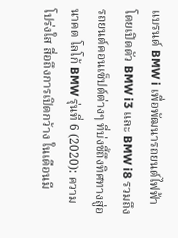แบรนด์ BMW i เพื่อพัฒนารถยนต์ไฟฟ้า โดยเปิดตัว BMW i3 และ BMW i8 รวมถึงรถยนต์คอนเซ็ปต์ต่างๆ ที่บ่งชี้ถึงทิศทางสู่อนาคต โลโก้ BMW รุ่นที่ 6 (2020): ความโปร่งใส สื่อถึงการเปิดกว้าง ในเดือนมี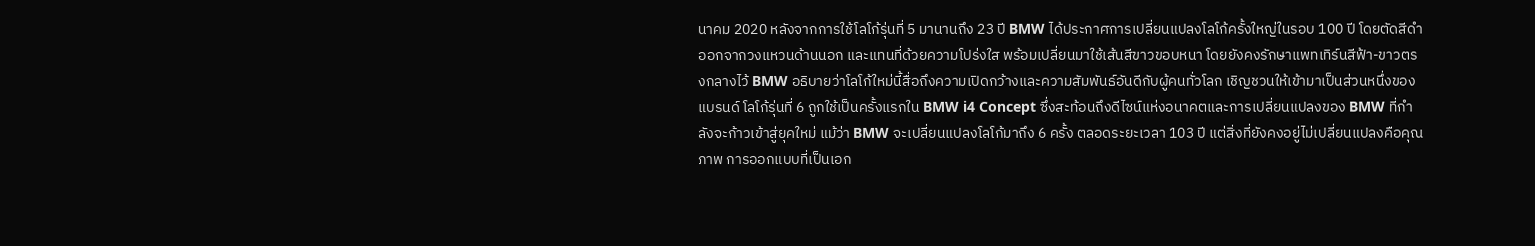นาคม 2020 หลังจากการใช้โลโก้รุ่นที่ 5 มานานถึง 23 ปี BMW ได้ประกาศการเปลี่ยนแปลงโลโก้ครั้งใหญ่ในรอบ 100 ปี โดยตัดสีดำออกจากวงแหวนด้านนอก และแทนที่ด้วยความโปร่งใส พร้อมเปลี่ยนมาใช้เส้นสีขาวขอบหนา โดยยังคงรักษาแพทเทิร์นสีฟ้า-ขาวตรงกลางไว้ BMW อธิบายว่าโลโก้ใหม่นี้สื่อถึงความเปิดกว้างและความสัมพันธ์อันดีกับผู้คนทั่วโลก เชิญชวนให้เข้ามาเป็นส่วนหนึ่งของแบรนด์ โลโก้รุ่นที่ 6 ถูกใช้เป็นครั้งแรกใน BMW i4 Concept ซึ่งสะท้อนถึงดีไซน์แห่งอนาคตและการเปลี่ยนแปลงของ BMW ที่กำลังจะก้าวเข้าสู่ยุคใหม่ แม้ว่า BMW จะเปลี่ยนแปลงโลโก้มาถึง 6 ครั้ง ตลอดระยะเวลา 103 ปี แต่สิ่งที่ยังคงอยู่ไม่เปลี่ยนแปลงคือคุณภาพ การออกแบบที่เป็นเอก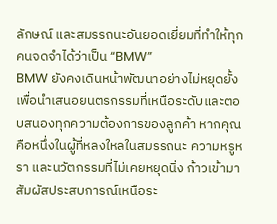ลักษณ์ และสมรรถนะอันยอดเยี่ยมที่ทำให้ทุกคนจดจำได้ว่าเป็น “BMW”
BMW ยังคงเดินหน้าพัฒนาอย่างไม่หยุดยั้ง เพื่อนำเสนอยนตรกรรมที่เหนือระดับและตอบสนองทุกความต้องการของลูกค้า หากคุณคือหนึ่งในผู้ที่หลงใหลในสมรรถนะ ความหรูหรา และนวัตกรรมที่ไม่เคยหยุดนิ่ง ก้าวเข้ามาสัมผัสประสบการณ์เหนือระ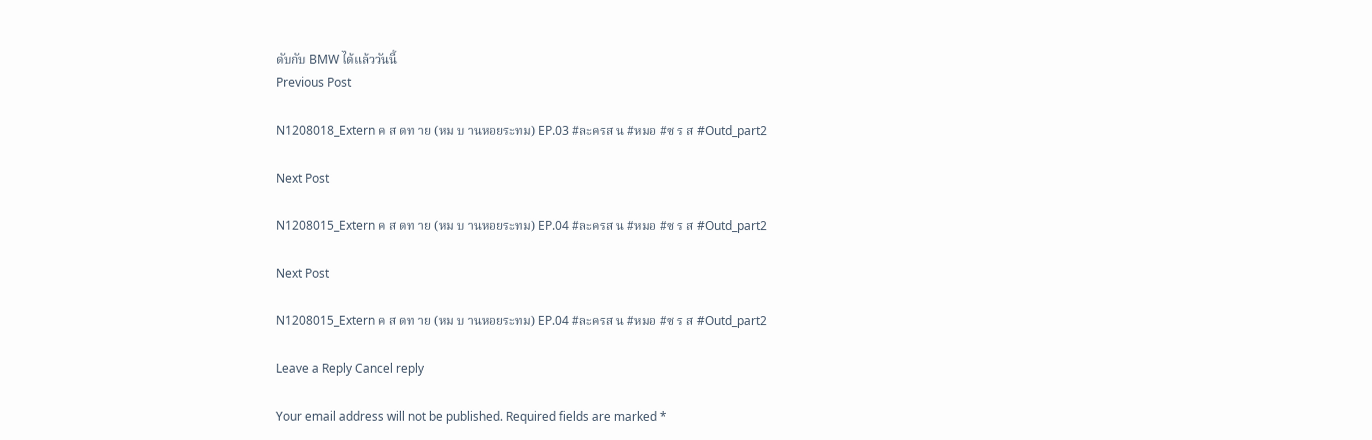ดับกับ BMW ได้แล้ววันนี้
Previous Post

N1208018_Extern ค ส ดท าย (หม บ านหอยระทม) EP.03 #ละครส น #หมอ #ซ ร ส #Outd_part2

Next Post

N1208015_Extern ค ส ดท าย (หม บ านหอยระทม) EP.04 #ละครส น #หมอ #ซ ร ส #Outd_part2

Next Post

N1208015_Extern ค ส ดท าย (หม บ านหอยระทม) EP.04 #ละครส น #หมอ #ซ ร ส #Outd_part2

Leave a Reply Cancel reply

Your email address will not be published. Required fields are marked *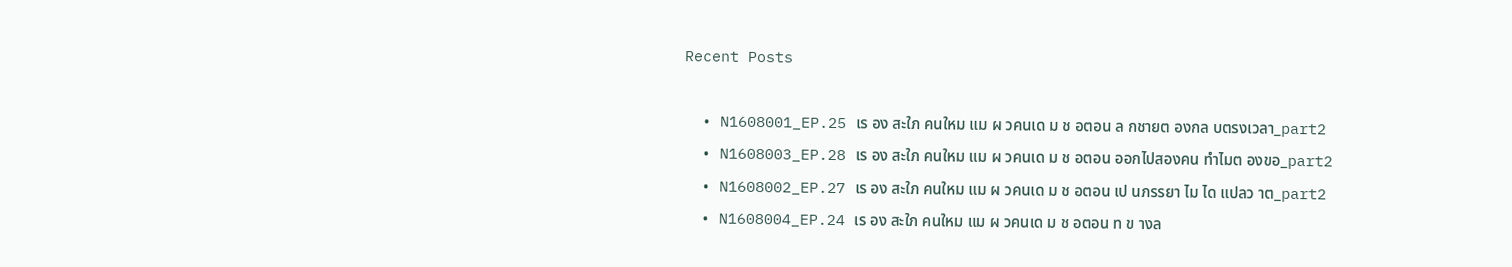Recent Posts

  • N1608001_EP.25 เร อง สะใภ คนใหม แม ผ วคนเด ม ช อตอน ล กชายต องกล บตรงเวลา_part2
  • N1608003_EP.28 เร อง สะใภ คนใหม แม ผ วคนเด ม ช อตอน ออกไปสองคน ทำไมต องขอ_part2
  • N1608002_EP.27 เร อง สะใภ คนใหม แม ผ วคนเด ม ช อตอน เป นภรรยา ไม ได แปลว าต_part2
  • N1608004_EP.24 เร อง สะใภ คนใหม แม ผ วคนเด ม ช อตอน ท ข างล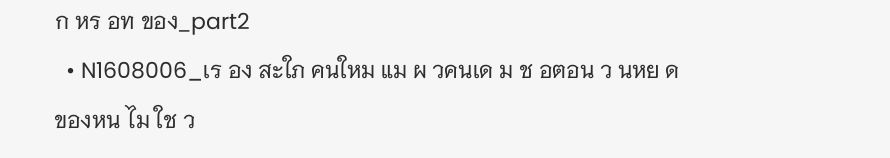ก หร อท ของ_part2
  • N1608006_เร อง สะใภ คนใหม แม ผ วคนเด ม ช อตอน ว นหย ดของหน ไม ใช ว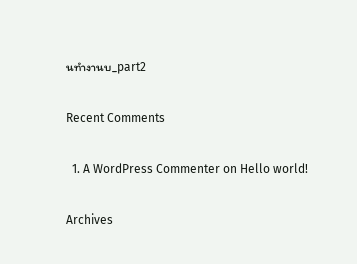นทำงานบ_part2

Recent Comments

  1. A WordPress Commenter on Hello world!

Archives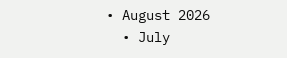• August 2026
  • July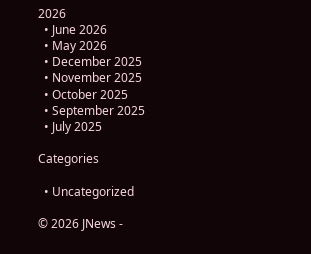2026
  • June 2026
  • May 2026
  • December 2025
  • November 2025
  • October 2025
  • September 2025
  • July 2025

Categories

  • Uncategorized

© 2026 JNews -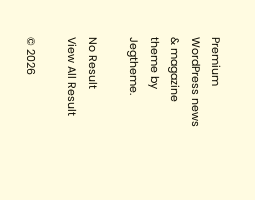Premium WordPress news & magazine theme by Jegtheme.

No Result
View All Result

© 2026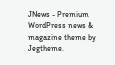JNews - Premium WordPress news & magazine theme by Jegtheme.